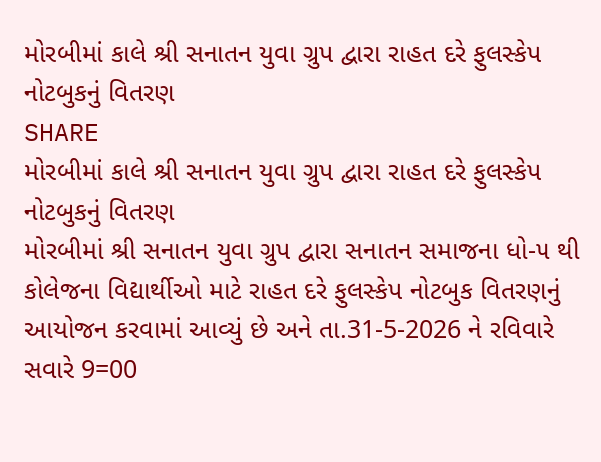મોરબીમાં કાલે શ્રી સનાતન યુવા ગ્રુપ દ્વારા રાહત દરે ફુલસ્કેપ નોટબુકનું વિતરણ
SHARE
મોરબીમાં કાલે શ્રી સનાતન યુવા ગ્રુપ દ્વારા રાહત દરે ફુલસ્કેપ નોટબુકનું વિતરણ
મોરબીમાં શ્રી સનાતન યુવા ગ્રુપ દ્વારા સનાતન સમાજના ધો-૫ થી કોલેજના વિદ્યાર્થીઓ માટે રાહત દરે ફુલસ્કેપ નોટબુક વિતરણનું આયોજન કરવામાં આવ્યું છે અને તા.31-5-2026 ને રવિવારે સવારે 9=00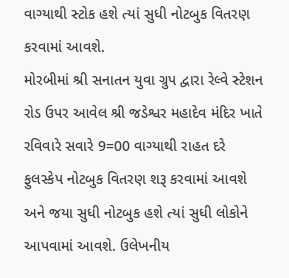વાગ્યાથી સ્ટોક હશે ત્યાં સુધી નોટબુક વિતરણ કરવામાં આવશે.
મોરબીમાં શ્રી સનાતન યુવા ગ્રુપ દ્વારા રેલ્વે સ્ટેશન રોડ ઉપર આવેલ શ્રી જડેશ્વર મહાદેવ મંદિર ખાતે રવિવારે સવારે 9=00 વાગ્યાથી રાહત દરે ફુલસ્કેપ નોટબુક વિતરણ શરૂ કરવામાં આવશે અને જયા સુધી નોટબુક હશે ત્યાં સુધી લોકોને આપવામાં આવશે. ઉલેખનીય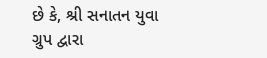છે કે, શ્રી સનાતન યુવા ગ્રુપ દ્વારા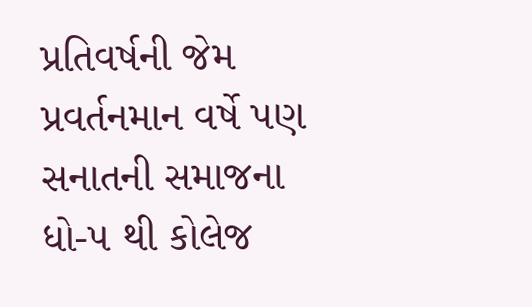પ્રતિવર્ષની જેમ પ્રવર્તનમાન વર્ષે પણ સનાતની સમાજના ધો-૫ થી કોલેજ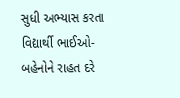સુધી અભ્યાસ કરતા વિદ્યાર્થી ભાઈઓ-બહેનોને રાહત દરે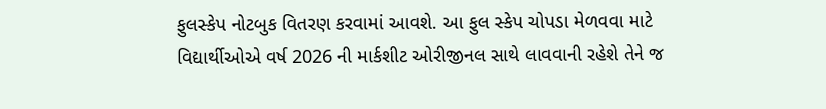ફુલસ્કેપ નોટબુક વિતરણ કરવામાં આવશે. આ ફુલ સ્કેપ ચોપડા મેળવવા માટે વિદ્યાર્થીઓએ વર્ષ 2026 ની માર્કશીટ ઓરીજીનલ સાથે લાવવાની રહેશે તેને જ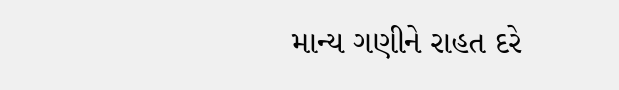માન્ય ગણીને રાહત દરે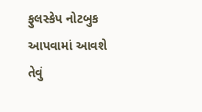ફુલસ્કેપ નોટબુક આપવામાં આવશે તેવું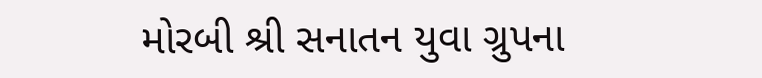મોરબી શ્રી સનાતન યુવા ગ્રુપના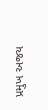પ્રમુખ અજય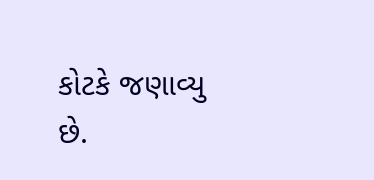કોટકે જણાવ્યુ છે.